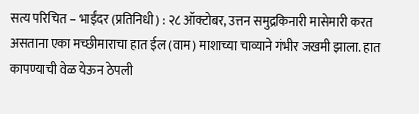सत्य परिचित – भाईंदर (प्रतिनिधी) : २८ ऑक्टोबर, उत्तन समुद्रकिनारी मासेमारी करत असताना एका मच्छीमाराचा हात ईल (वाम) माशाच्या चाव्याने गंभीर जखमी झाला. हात कापण्याची वेळ येऊन ठेपली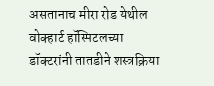असतानाच मीरा रोड येथील वोक्हार्ट हॉस्पिटलच्या डॉक्टरांनी तातडीने शस्त्रक्रिया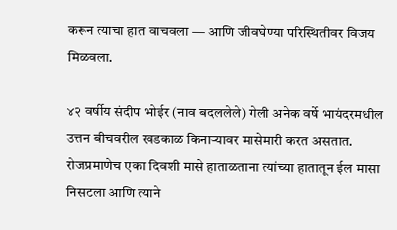करून त्याचा हात वाचवला — आणि जीवघेण्या परिस्थितीवर विजय मिळवला.

४२ वर्षीय संदीप भोईर (नाव बदललेले) गेली अनेक वर्षे भायंदरमधील उत्तन बीचवरील खडकाळ किनाऱ्यावर मासेमारी करत असतात. रोजप्रमाणेच एका दिवशी मासे हाताळताना त्यांच्या हातातून ईल मासा निसटला आणि त्याने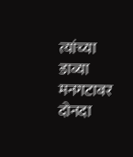त्यांच्या डाव्या मनगटावर दोनदा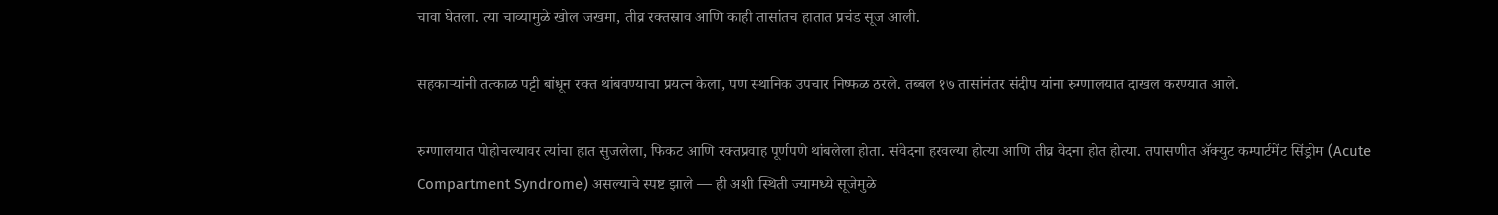चावा घेतला. त्या चाव्यामुळे खोल जखमा, तीव्र रक्तस्राव आणि काही तासांतच हातात प्रचंड सूज आली.

सहकाऱ्यांनी तत्काळ पट्टी बांधून रक्त थांबवण्याचा प्रयत्न केला, पण स्थानिक उपचार निष्फळ ठरले. तब्बल १७ तासांनंतर संदीप यांना रुग्णालयात दाखल करण्यात आले.

रुग्णालयात पोहोचल्यावर त्यांचा हात सुजलेला, फिकट आणि रक्तप्रवाह पूर्णपणे थांबलेला होता. संवेदना हरवल्या होत्या आणि तीव्र वेदना होत होत्या. तपासणीत ॲक्युट कम्पार्टमेंट सिंड्रोम (Acute Compartment Syndrome) असल्याचे स्पष्ट झाले — ही अशी स्थिती ज्यामध्ये सूजेमुळे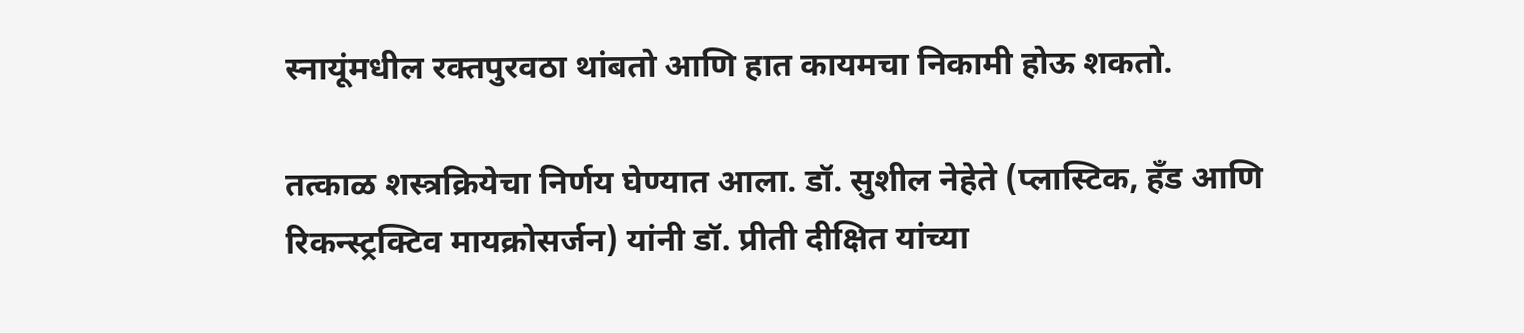स्नायूंमधील रक्तपुरवठा थांबतो आणि हात कायमचा निकामी होऊ शकतो.

तत्काळ शस्त्रक्रियेचा निर्णय घेण्यात आला. डॉ. सुशील नेहेते (प्लास्टिक, हँड आणि रिकन्स्ट्रक्टिव मायक्रोसर्जन) यांनी डॉ. प्रीती दीक्षित यांच्या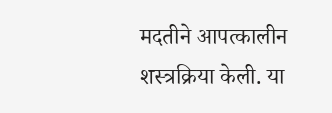मदतीने आपत्कालीन शस्त्रक्रिया केली. या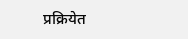प्रक्रियेत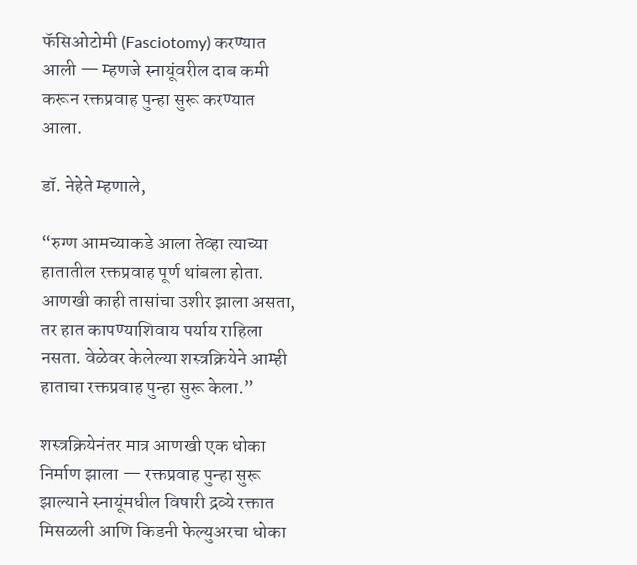फॅसिओटोमी (Fasciotomy) करण्यात आली — म्हणजे स्नायूंवरील दाब कमी करून रक्तप्रवाह पुन्हा सुरू करण्यात आला.

डॉ. नेहेते म्हणाले,

“रुग्ण आमच्याकडे आला तेव्हा त्याच्या हातातील रक्तप्रवाह पूर्ण थांबला होता. आणखी काही तासांचा उशीर झाला असता, तर हात कापण्याशिवाय पर्याय राहिला नसता. वेळेवर केलेल्या शस्त्रक्रियेने आम्ही हाताचा रक्तप्रवाह पुन्हा सुरू केला.”

शस्त्रक्रियेनंतर मात्र आणखी एक धोका निर्माण झाला — रक्तप्रवाह पुन्हा सुरू झाल्याने स्नायूंमधील विषारी द्रव्ये रक्तात मिसळली आणि किडनी फेल्युअरचा धोका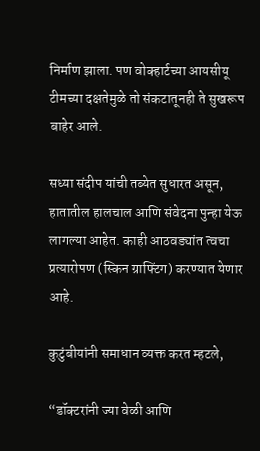निर्माण झाला. पण वोक्हार्टच्या आयसीयू टीमच्या दक्षतेमुळे तो संकटातूनही ते सुखरूप बाहेर आले.

सध्या संदीप यांची तब्येत सुधारत असून, हातातील हालचाल आणि संवेदना पुन्हा येऊ लागल्या आहेत. काही आठवड्यांत त्वचा प्रत्यारोपण (स्किन ग्राफ्टिंग) करण्यात येणार आहे.

कुटुंबीयांनी समाधान व्यक्त करत म्हटले,

“डॉक्टरांनी ज्या वेळी आणि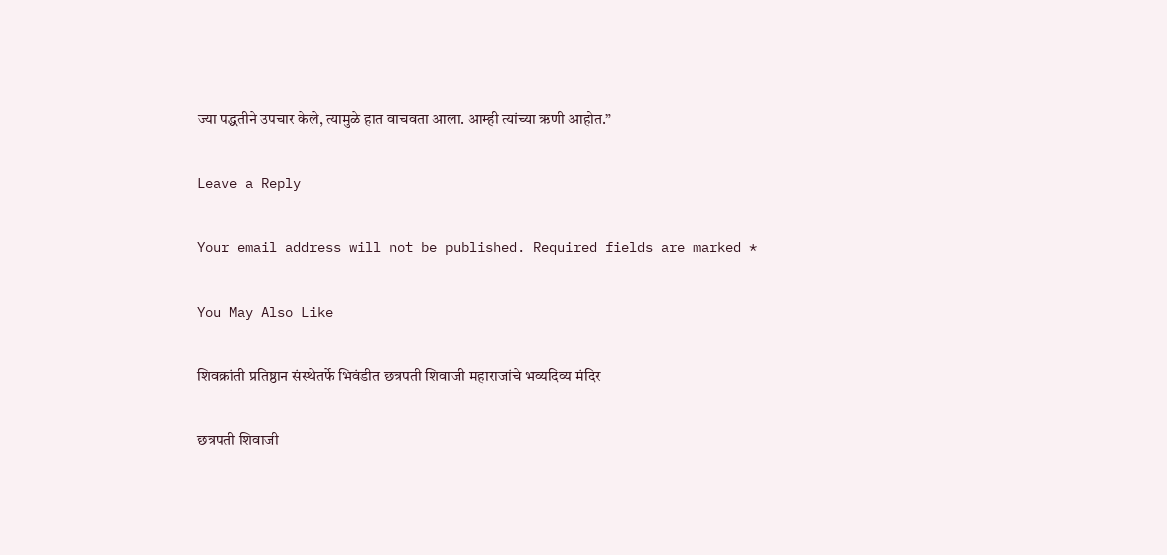ज्या पद्धतीने उपचार केले, त्यामुळे हात वाचवता आला. आम्ही त्यांच्या ऋणी आहोत.”

Leave a Reply

Your email address will not be published. Required fields are marked *

You May Also Like

शिवक्रांती प्रतिष्ठान संस्थेतर्फे भिवंडीत छत्रपती शिवाजी महाराजांचे भव्यदिव्य मंदिर

छत्रपती शिवाजी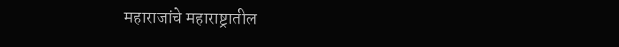महाराजांचे महाराष्ट्रातील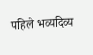पहिले भव्यदिव्य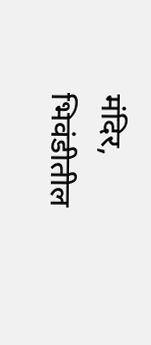मंदिर, भिवंडीतील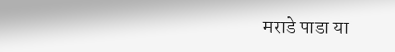मराडे पाडा या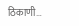ठिकाणी…